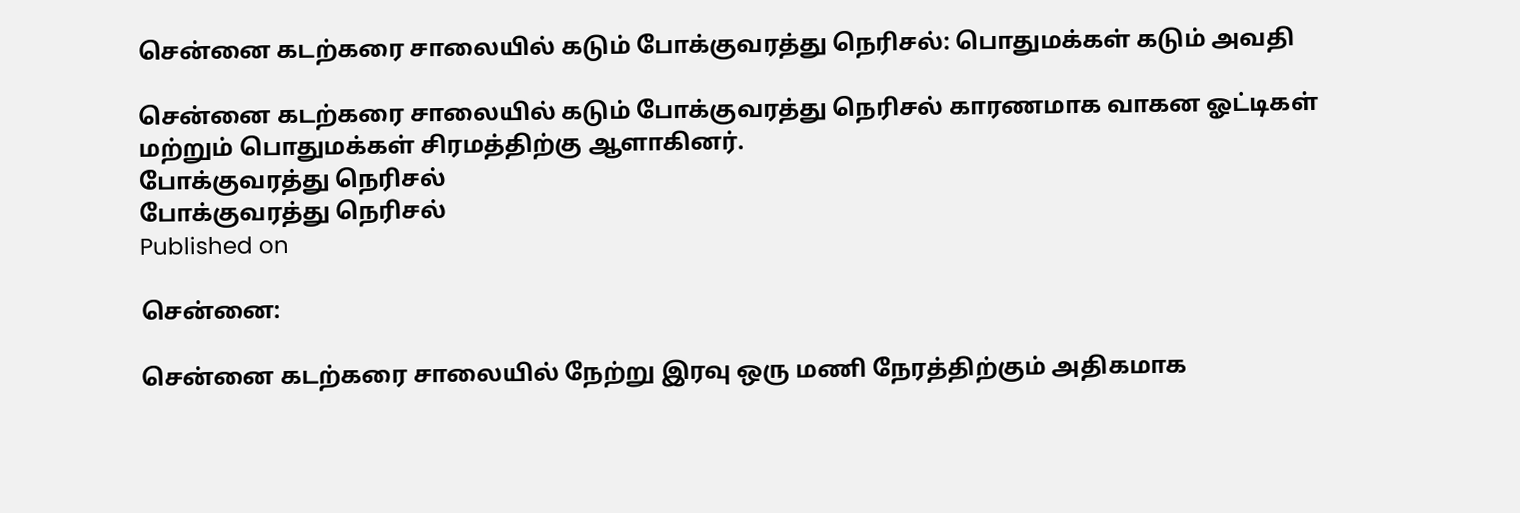சென்னை கடற்கரை சாலையில் கடும் போக்குவரத்து நெரிசல்: பொதுமக்கள் கடும் அவதி

சென்னை கடற்கரை சாலையில் கடும் போக்குவரத்து நெரிசல் காரணமாக வாகன ஓட்டிகள் மற்றும் பொதுமக்கள் சிரமத்திற்கு ஆளாகினர்.
போக்குவரத்து நெரிசல்
போக்குவரத்து நெரிசல்
Published on

சென்னை:

சென்னை கடற்கரை சாலையில் நேற்று இரவு ஒரு மணி நேரத்திற்கும் அதிகமாக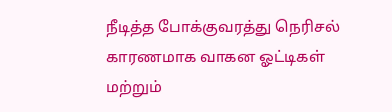நீடித்த போக்குவரத்து நெரிசல் காரணமாக வாகன ஓட்டிகள் மற்றும்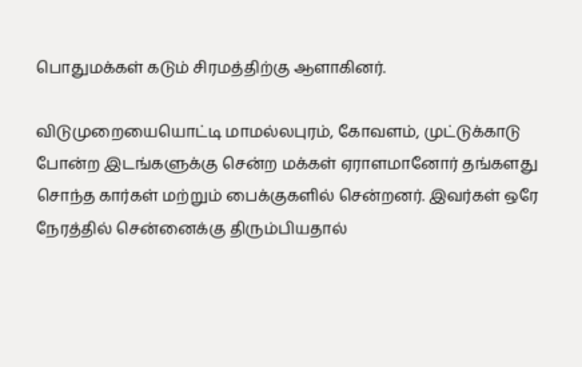பொதுமக்கள் கடும் சிரமத்திற்கு ஆளாகினர்.

விடுமுறையையொட்டி மாமல்லபுரம், கோவளம், முட்டுக்காடு போன்ற இடங்களுக்கு சென்ற மக்கள் ஏராளமானோர் தங்களது சொந்த கார்கள் மற்றும் பைக்குகளில் சென்றனர். இவர்கள் ஒரே நேரத்தில் சென்னைக்கு திரும்பியதால்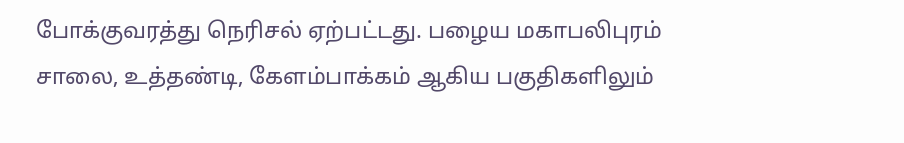போக்குவரத்து நெரிசல் ஏற்பட்டது. பழைய மகாபலிபுரம் சாலை, உத்தண்டி, கேளம்பாக்கம் ஆகிய பகுதிகளிலும்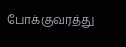போக்குவரத்து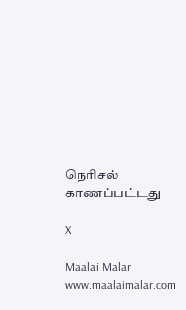நெரிசல் காணப்பட்டது

X

Maalai Malar
www.maalaimalar.com